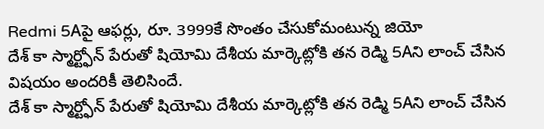Redmi 5Aపై ఆఫర్లు, రూ. 3999కే సొంతం చేసుకోమంటున్న జియో
దేశ్ కా స్మార్ట్ఫోన్ పేరుతో షియోమి దేశీయ మార్కెట్లోకి తన రెడ్మి 5Aని లాంచ్ చేసిన విషయం అందరికీ తెలిసిందే.
దేశ్ కా స్మార్ట్ఫోన్ పేరుతో షియోమి దేశీయ మార్కెట్లోకి తన రెడ్మి 5Aని లాంచ్ చేసిన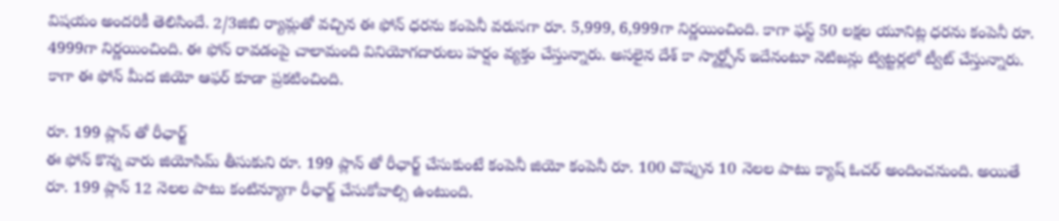విషయం అందరికీ తెలిసిందే. 2/3జిబి ర్యామ్లతో వచ్చిన ఈ ఫోన్ ధరను కంపెనీ వరుసగా రూ. 5,999, 6,999గా నిర్ణయించింది. కాగా ఫస్ట్ 50 లక్షల యూనిట్ల ధరను కంపెనీ రూ. 4999గా నిర్ణయించింది. ఈ ఫోన్ రావడంపై చాలామంది వినియోగదారులు హర్షం వ్యక్తం చేస్తున్నారు. అసలైన దేశ్ కా స్మార్ట్ఫోన్ ఇదేనంటూ నెటిజన్లు ట్విట్టర్లలో ట్వీట్ చేస్తున్నారు. కాగా ఈ ఫోన్ మీద జియో ఆఫర్ కూడా ప్రకటించింది.

రూ. 199 ప్లాన్ తో రీఛార్జ్
ఈ ఫోన్ కొన్న వారు జియోసిమ్ తీసుకుని రూ. 199 ప్లాన్ తో రీఛార్జ్ చేసుకుంటే కంపెనీ జియో కంపెనీ రూ. 100 చొప్పున 10 నెలల పాటు క్యాష్ ఓచర్ అందించనుంది. అయితే రూ. 199 ప్లాన్ 12 నెలల పాటు కంటిన్యూగా రీఛార్జ్ చేసుకోవాల్సి ఉంటుంది.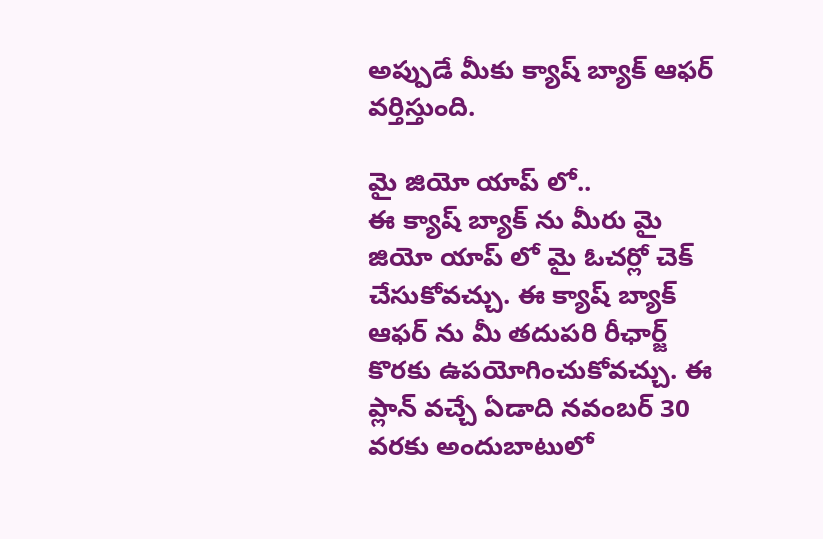అప్పుడే మీకు క్యాష్ బ్యాక్ ఆఫర్ వర్తిస్తుంది.

మై జియో యాప్ లో..
ఈ క్యాష్ బ్యాక్ ను మీరు మై జియో యాప్ లో మై ఓచర్లో చెక్ చేసుకోవచ్చు. ఈ క్యాష్ బ్యాక్ ఆఫర్ ను మీ తదుపరి రీఛార్జ్ కొరకు ఉపయోగించుకోవచ్చు. ఈ ప్లాన్ వచ్చే ఏడాది నవంబర్ 30 వరకు అందుబాటులో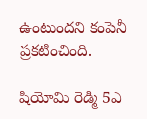ఉంటుందని కంపెనీ ప్రకటించింది.

షియోమి రెడ్మి 5ఎ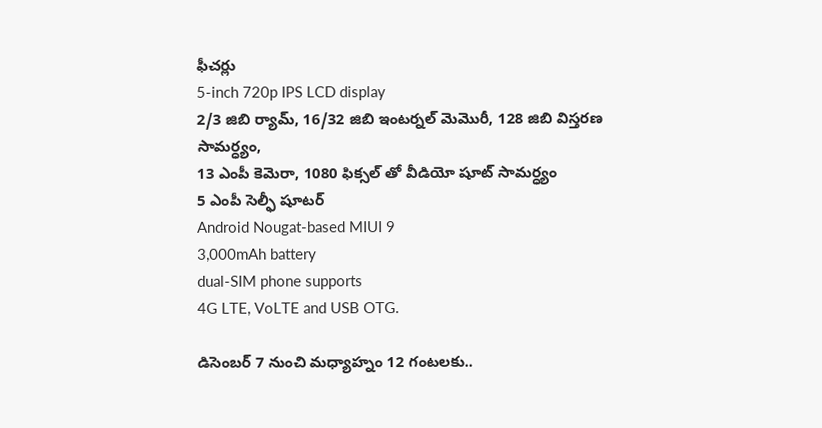ఫీచర్లు
5-inch 720p IPS LCD display
2/3 జిబి ర్యామ్, 16/32 జిబి ఇంటర్నల్ మెమొరీ, 128 జిబి విస్తరణ సామర్ధ్యం,
13 ఎంపీ కెమెరా, 1080 ఫిక్సల్ తో వీడియో షూట్ సామర్ధ్యం
5 ఎంపీ సెల్ఫీ షూటర్
Android Nougat-based MIUI 9
3,000mAh battery
dual-SIM phone supports
4G LTE, VoLTE and USB OTG.

డిసెంబర్ 7 నుంచి మధ్యాహ్నం 12 గంటలకు..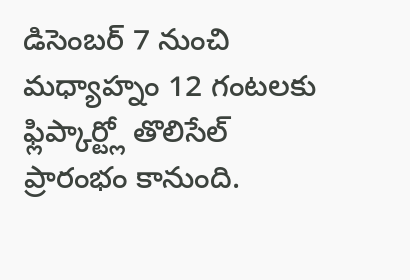డిసెంబర్ 7 నుంచి మధ్యాహ్నం 12 గంటలకు ఫ్లిప్కార్ట్లో తొలిసేల్ ప్రారంభం కానుంది.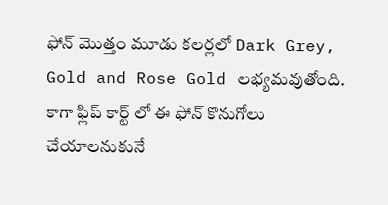ఫోన్ మొత్తం మూడు కలర్లలో Dark Grey, Gold and Rose Gold లభ్యమవుతోంది. కాగా ఫ్లిప్ కార్ట్ లో ఈ ఫోన్ కొనుగోలు చేయాలనుకునే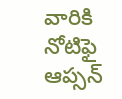వారికి నోటిఫై ఆప్సన్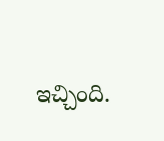ఇచ్చింది.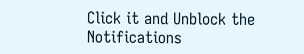Click it and Unblock the Notifications